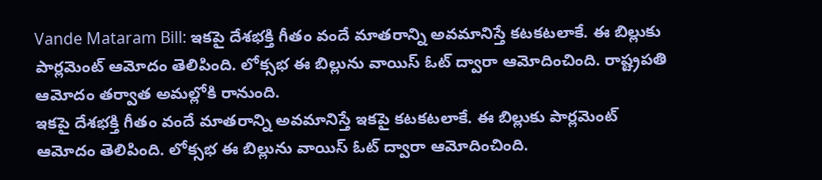Vande Mataram Bill: ఇకపై దేశభక్తి గీతం వందే మాతరాన్ని అవమానిస్తే కటకటలాకే. ఈ బిల్లుకు పార్లమెంట్ ఆమోదం తెలిపింది. లోక్సభ ఈ బిల్లును వాయిస్ ఓట్ ద్వారా ఆమోదించింది. రాష్ట్రపతి ఆమోదం తర్వాత అమల్లోకి రానుంది.
ఇకపై దేశభక్తి గీతం వందే మాతరాన్ని అవమానిస్తే ఇకపై కటకటలాకే. ఈ బిల్లుకు పార్లమెంట్ ఆమోదం తెలిపింది. లోక్సభ ఈ బిల్లును వాయిస్ ఓట్ ద్వారా ఆమోదించింది.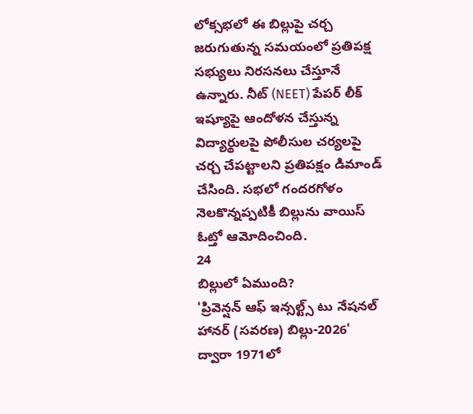లోక్సభలో ఈ బిల్లుపై చర్చ జరుగుతున్న సమయంలో ప్రతిపక్ష సభ్యులు నిరసనలు చేస్తూనే ఉన్నారు. నీట్ (NEET) పేపర్ లీక్ ఇష్యూపై ఆందోళన చేస్తున్న విద్యార్థులపై పోలీసుల చర్యలపై చర్చ చేపట్టాలని ప్రతిపక్షం డిమాండ్ చేసింది. సభలో గందరగోళం నెలకొన్నప్పటికీ బిల్లును వాయిస్ ఓట్తో ఆమోదించింది.
24
బిల్లులో ఏముంది?
'ప్రివెన్షన్ ఆఫ్ ఇన్సల్ట్స్ టు నేషనల్ హానర్ (సవరణ) బిల్లు-2026' ద్వారా 1971లో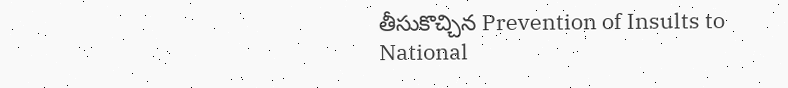తీసుకొచ్చిన Prevention of Insults to National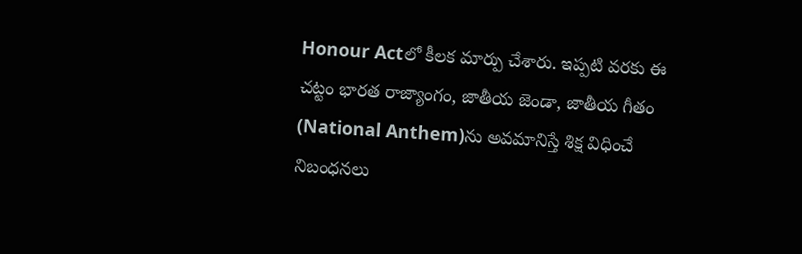Honour Actలో కీలక మార్పు చేశారు. ఇప్పటి వరకు ఈ చట్టం భారత రాజ్యాంగం, జాతీయ జెండా, జాతీయ గీతం (National Anthem)ను అవమానిస్తే శిక్ష విధించే నిబంధనలు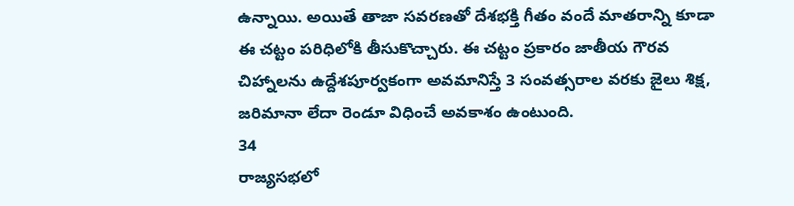ఉన్నాయి. అయితే తాజా సవరణతో దేశభక్తి గీతం వందే మాతరాన్ని కూడా ఈ చట్టం పరిధిలోకి తీసుకొచ్చారు. ఈ చట్టం ప్రకారం జాతీయ గౌరవ చిహ్నాలను ఉద్దేశపూర్వకంగా అవమానిస్తే 3 సంవత్సరాల వరకు జైలు శిక్ష, జరిమానా లేదా రెండూ విధించే అవకాశం ఉంటుంది.
34
రాజ్యసభలో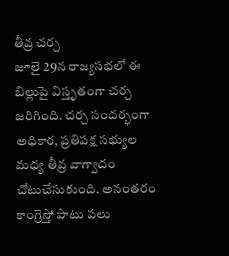తీవ్ర చర్చ
జూలై 29న రాజ్యసభలో ఈ బిల్లుపై విస్తృతంగా చర్చ జరిగింది. చర్చ సందర్భంగా అధికార, ప్రతిపక్ష సభ్యుల మధ్య తీవ్ర వాగ్వాదం చోటుచేసుకుంది. అనంతరం కాంగ్రెస్తో పాటు పలు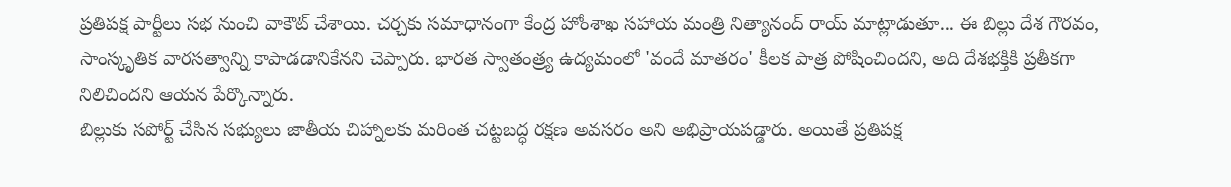ప్రతిపక్ష పార్టీలు సభ నుంచి వాకౌట్ చేశాయి. చర్చకు సమాధానంగా కేంద్ర హోంశాఖ సహాయ మంత్రి నిత్యానంద్ రాయ్ మాట్లాడుతూ... ఈ బిల్లు దేశ గౌరవం, సాంస్కృతిక వారసత్వాన్ని కాపాడడానికేనని చెప్పారు. భారత స్వాతంత్ర్య ఉద్యమంలో 'వందే మాతరం' కీలక పాత్ర పోషించిందని, అది దేశభక్తికి ప్రతీకగా నిలిచిందని ఆయన పేర్కొన్నారు.
బిల్లుకు సపోర్ట్ చేసిన సభ్యులు జాతీయ చిహ్నాలకు మరింత చట్టబద్ధ రక్షణ అవసరం అని అభిప్రాయపడ్డారు. అయితే ప్రతిపక్ష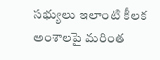సభ్యులు ఇలాంటి కీలక అంశాలపై మరింత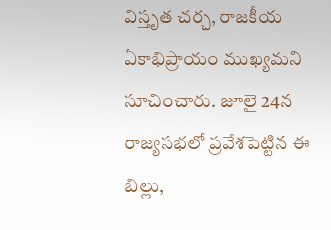విస్తృత చర్చ, రాజకీయ ఏకాభిప్రాయం ముఖ్యమని సూచించారు. జూలై 24న రాజ్యసభలో ప్రవేశపెట్టిన ఈ బిల్లు,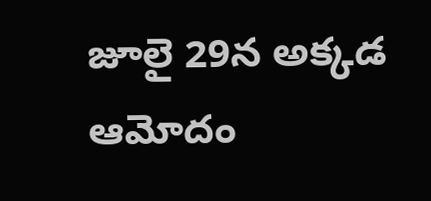జూలై 29న అక్కడ ఆమోదం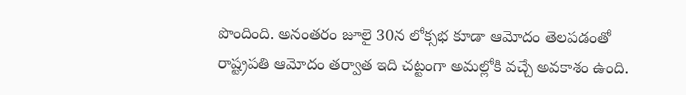పొందింది. అనంతరం జూలై 30న లోక్సభ కూడా ఆమోదం తెలపడంతో రాష్ట్రపతి ఆమోదం తర్వాత ఇది చట్టంగా అమల్లోకి వచ్చే అవకాశం ఉంది.